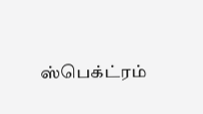ஸ்பெக்ட்ரம்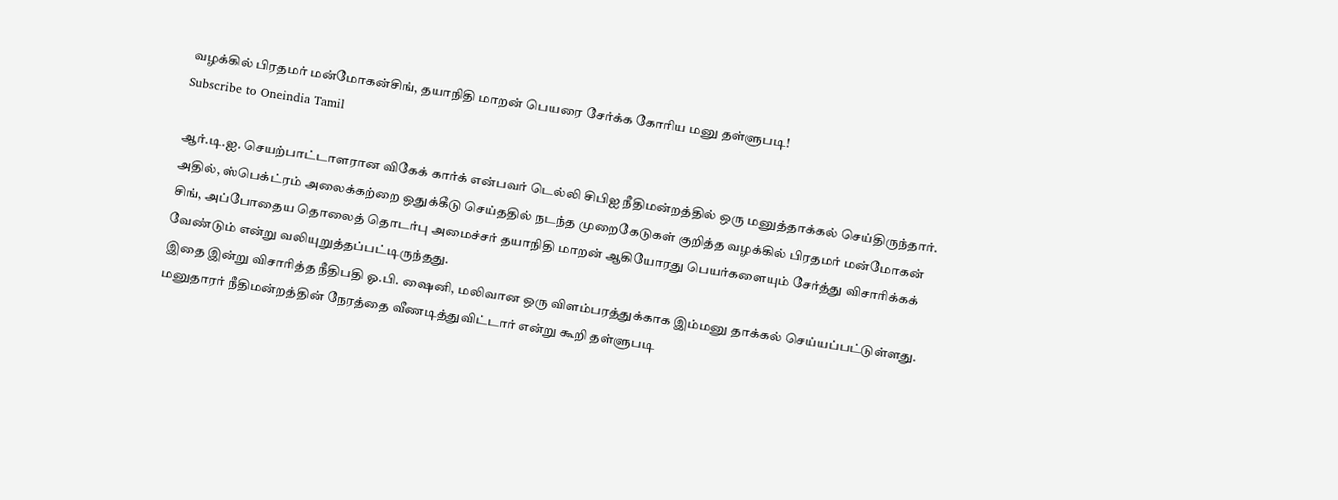வழக்கில் பிரதமர் மன்மோகன்சிங், தயாநிதி மாறன் பெயரை சேர்க்க கோரிய மனு தள்ளுபடி!
Subscribe to Oneindia Tamil

ஆர்.டி.ஐ. செயற்பாட்டாளரான விகேக் கார்க் என்பவர் டெல்லி சிபிஐ நீதிமன்றத்தில் ஒரு மனுத்தாக்கல் செய்திருந்தார். அதில், ஸ்பெக்ட்ரம் அலைக்கற்றை ஒதுக்கீடு செய்ததில் நடந்த முறைகேடுகள் குறித்த வழக்கில் பிரதமர் மன்மோகன் சிங், அப்போதைய தொலைத் தொடர்பு அமைச்சர் தயாநிதி மாறன் ஆகியோரது பெயர்களையும் சேர்த்து விசாரிக்கக் வேண்டும் என்று வலியுறுத்தப்பட்டிருந்தது.
இதை இன்று விசாரித்த நீதிபதி ஓ.பி. ஷைனி, மலிவான ஒரு விளம்பரத்துக்காக இம்மனு தாக்கல் செய்யப்பட்டுள்ளது. மனுதாரர் நீதிமன்றத்தின் நேரத்தை வீணடித்துவிட்டார் என்று கூறி தள்ளுபடி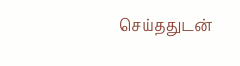செய்ததுடன்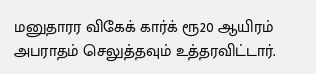மனுதாரர விகேக் கார்க் ரூ20 ஆயிரம் அபராதம் செலுத்தவும் உத்தரவிட்டார்.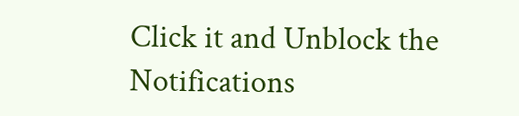Click it and Unblock the Notifications